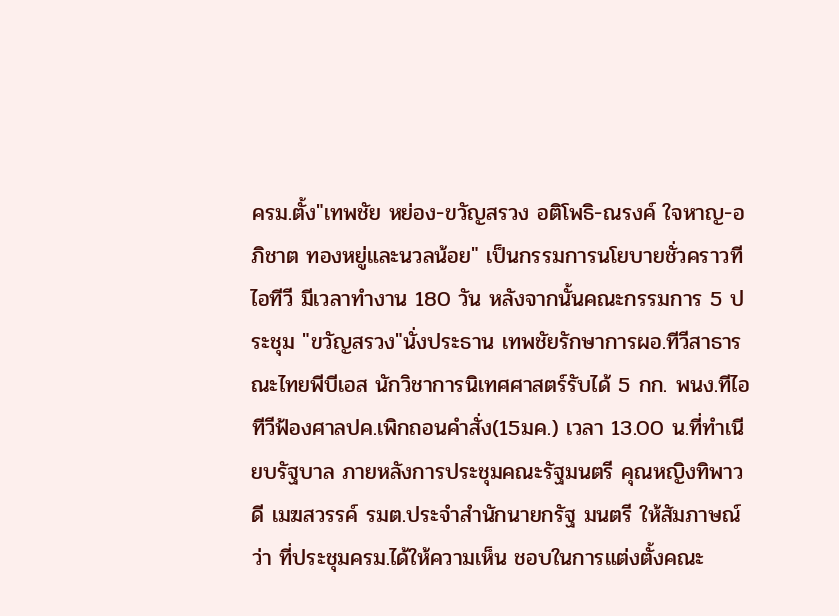ครม.ตั้ง"เทพชัย หย่อง-ขวัญสรวง อติโพธิ-ณรงค์ ใจหาญ-อภิชาต ทองหยู่และนวลน้อย" เป็นกรรมการนโยบายชั่วคราวทีไอทีวี มีเวลาทำงาน 180 วัน หลังจากนั้นคณะกรรมการ 5 ประชุม "ขวัญสรวง"นั่งประธาน เทพชัยรักษาการผอ.ทีวีสาธารณะไทยพีบีเอส นักวิชาการนิเทศศาสตร์รับได้ 5 กก. พนง.ทีไอทีวีฟ้องศาลปค.เพิกถอนคำสั่ง(15มค.) เวลา 13.00 น.ที่ทำเนียบรัฐบาล ภายหลังการประชุมคณะรัฐมนตรี คุณหญิงทิพาวดี เมฆสวรรค์ รมต.ประจำสำนักนายกรัฐ มนตรี ให้สัมภาษณ์ว่า ที่ประชุมครม.ได้ให้ความเห็น ชอบในการแต่งตั้งคณะ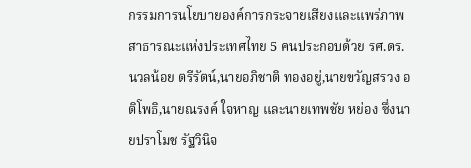กรรมการนโยบายองค์การกระจายเสียงและแพร่ภาพสาธารณะแห่งประเทศไทย 5 คนประกอบด้วย รศ.ดร.นวลน้อย ตรีรัตน์,นายอภิชาติ ทองอยู่,นายขวัญสรวง อติโพธิ,นายณรงค์ ใจหาญ และนายเทพชัย หย่อง ซึ่งนายปราโมช รัฐวินิจ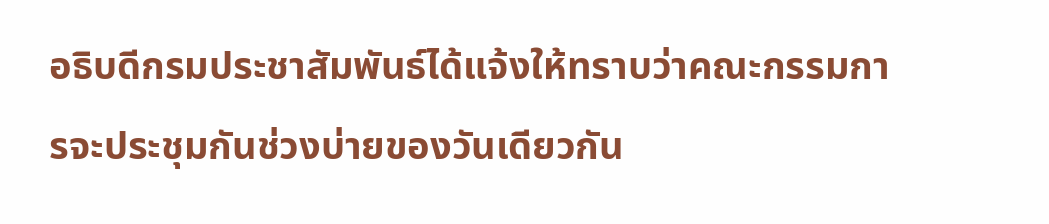อธิบดีกรมประชาสัมพันธ์ได้แจ้งให้ทราบว่าคณะกรรมการจะประชุมกันช่วงบ่ายของวันเดียวกัน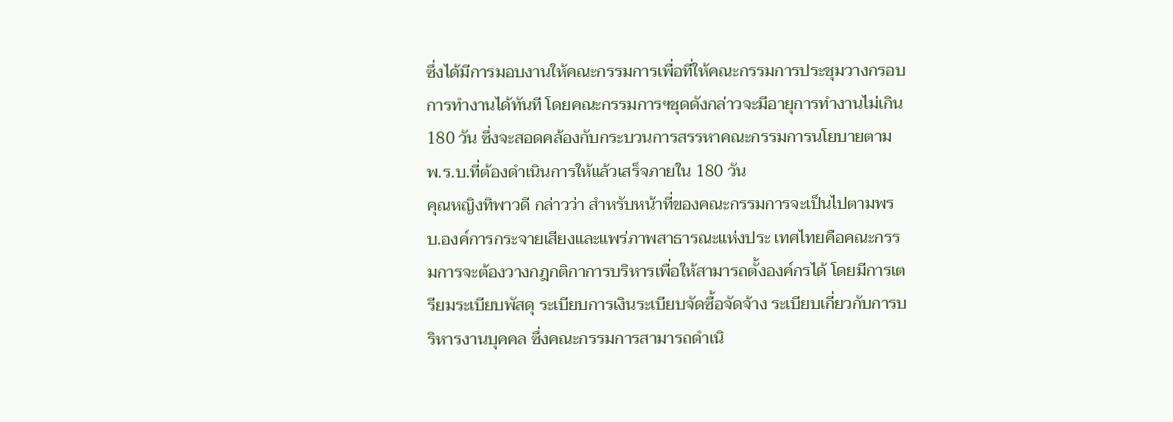ซึ่งได้มีการมอบงานให้คณะกรรมการเพื่อที่ให้คณะกรรมการประชุมวางกรอบการทำงานได้ทันที โดยคณะกรรมการฯชุดดังกล่าวจะมีอายุการทำงานไม่เกิน 180 วัน ซึ่งจะสอดคล้องกับกระบวนการสรรหาคณะกรรมการนโยบายตาม พ.ร.บ.ที่ต้องดำเนินการให้แล้วเสร็จภายใน 180 วัน
คุณหญิงทิพาวดี กล่าวว่า สำหรับหน้าที่ของคณะกรรมการจะเป็นไปตามพรบ.องค์การกระจายเสียงและแพร่ภาพสาธารณะแห่งประ เทศไทยคือคณะกรรมการจะต้องวางกฎกติกาการบริหารเพื่อให้สามารถตั้งองค์กรได้ โดยมีการเตรียมระเบียบพัสดุ ระเบียบการเงินระเบียบจัดซื้อจัดจ้าง ระเบียบเกี่ยวกับการบริหารงานบุคคล ซึ่งคณะกรรมการสามารถดำเนิ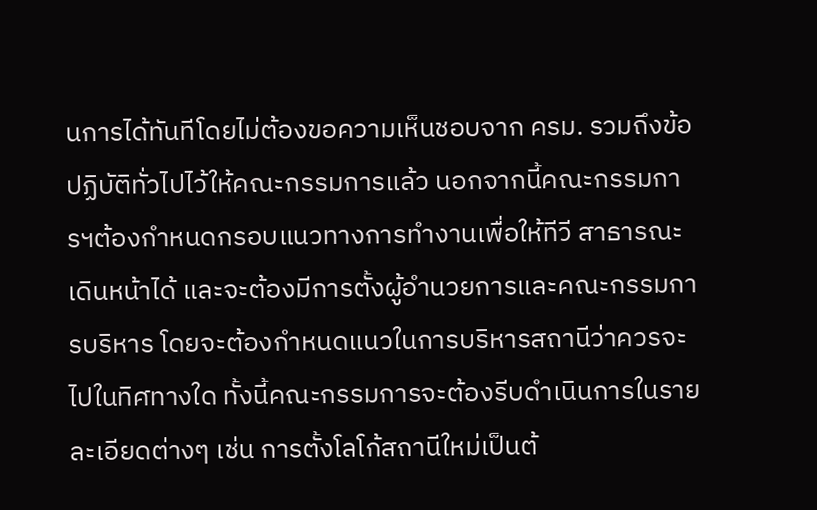นการได้ทันทีโดยไม่ต้องขอความเห็นชอบจาก ครม. รวมถึงข้อปฏิบัติทั่วไปไว้ให้คณะกรรมการแล้ว นอกจากนี้คณะกรรมการฯต้องกำหนดกรอบแนวทางการทำงานเพื่อให้ทีวี สาธารณะเดินหน้าได้ และจะต้องมีการตั้งผู้อำนวยการและคณะกรรมการบริหาร โดยจะต้องกำหนดแนวในการบริหารสถานีว่าควรจะไปในทิศทางใด ทั้งนี้คณะกรรมการจะต้องรีบดำเนินการในรายละเอียดต่างๆ เช่น การตั้งโลโก้สถานีใหม่เป็นต้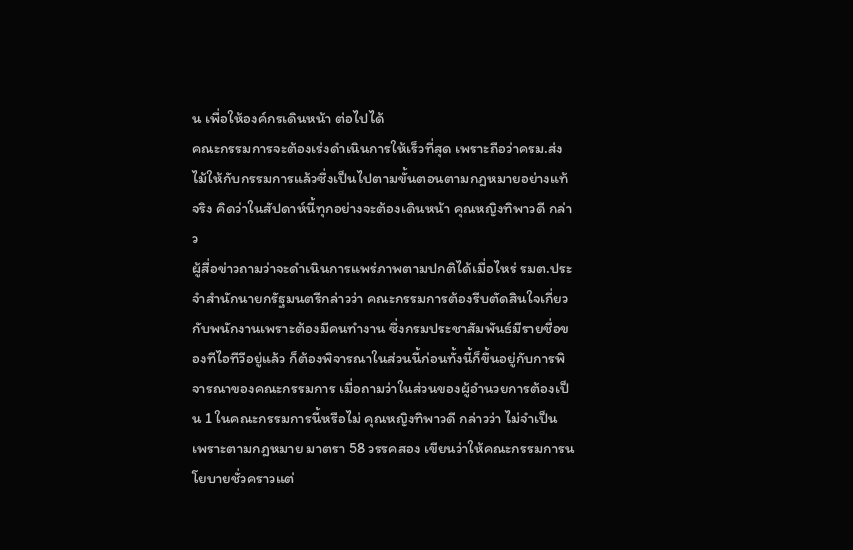น เพื่อให้องค์กรเดินหน้า ต่อไปได้
คณะกรรมการจะต้องเร่งดำเนินการให้เร็วที่สุด เพราะถือว่าครม.ส่งไม้ให้กับกรรมการแล้วซึ่งเป็นไปตามขั้นตอนตามกฎหมายอย่างแท้จริง คิดว่าในสัปดาห์นี้ทุกอย่างจะต้องเดินหน้า คุณหญิงทิพาวดี กล่าว
ผู้สื่อข่าวถามว่าจะดำเนินการแพร่ภาพตามปกติได้เมื่อไหร่ รมต.ประจำสำนักนายกรัฐมนตรีกล่าวว่า คณะกรรมการต้องรีบตัดสินใจเกี่ยวกับพนักงานเพราะต้องมีคนทำงาน ซึ่งกรมประชาสัมพันธ์มีรายชื่อของทีไอทีวีอยู่แล้ว ก็ต้องพิจารณาในส่วนนี้ก่อนทั้งนี้ก็ขึ้นอยู่กับการพิจารณาของคณะกรรมการ เมื่อถามว่าในส่วนของผู้อำนวยการต้องเป็น 1 ในคณะกรรมการนี้หรือไม่ คุณหญิงทิพาวดี กล่าวว่า ไม่จำเป็น เพราะตามกฎหมาย มาตรา 58 วรรคสอง เขียนว่าให้คณะกรรมการนโยบายชั่วคราวแต่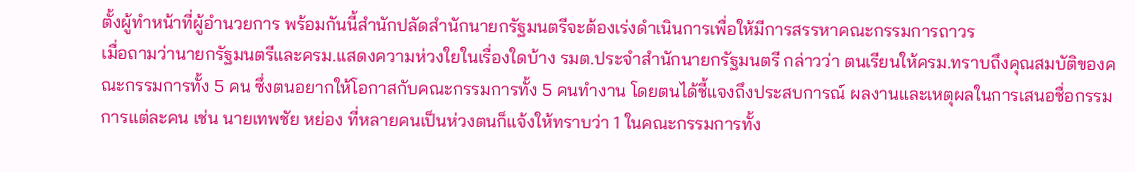ตั้งผู้ทำหน้าที่ผู้อำนวยการ พร้อมกันนี้สำนักปลัดสำนักนายกรัฐมนตรีจะต้องเร่งดำเนินการเพื่อให้มีการสรรหาคณะกรรมการถาวร
เมื่อถามว่านายกรัฐมนตรีและครม.แสดงความห่วงใยในเรื่องใดบ้าง รมต.ประจำสำนักนายกรัฐมนตรี กล่าวว่า ตนเรียนให้ครม.ทราบถึงคุณสมบัติของคณะกรรมการทั้ง 5 คน ซึ่งตนอยากให้โอกาสกับคณะกรรมการทั้ง 5 คนทำงาน โดยตนได้ชี้แจงถึงประสบการณ์ ผลงานและเหตุผลในการเสนอชื่อกรรมการแต่ละคน เช่น นายเทพชัย หย่อง ที่หลายคนเป็นห่วงตนก็แจ้งให้ทราบว่า 1 ในคณะกรรมการทั้ง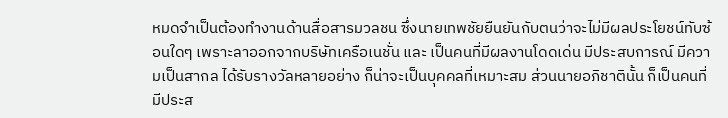หมดจำเป็นต้องทำงานด้านสื่อสารมวลชน ซึ่งนายเทพชัยยืนยันกับตนว่าจะไม่มีผลประโยชน์ทับซ้อนใดๆ เพราะลาออกจากบริษัทเครือเนชั่น และ เป็นคนที่มีผลงานโดดเด่น มีประสบการณ์ มีความเป็นสากล ได้รับรางวัลหลายอย่าง ก็น่าจะเป็นบุคคลที่เหมาะสม ส่วนนายอภิชาตินั้น ก็เป็นคนที่มีประส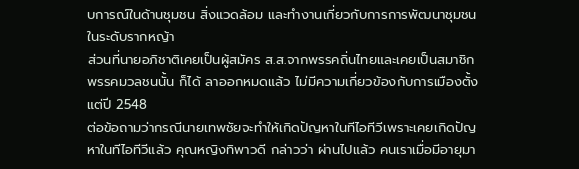บการณ์ในด้านชุมชน สิ่งแวดล้อม และทำงานเกี่ยวกับการการพัฒนาชุมชนในระดับรากหญ้า
ส่วนที่นายอภิชาติเคยเป็นผู้สมัคร ส.ส.จากพรรคถิ่นไทยและเคยเป็นสมาชิกพรรคมวลชนนั้น ก็ได้ ลาออกหมดแล้ว ไม่มีความเกี่ยวข้องกับการเมืองตั้งแต่ปี 2548
ต่อข้อถามว่ากรณีนายเทพชัยจะทำให้เกิดปัญหาในทีไอทีวีเพราะเคยเกิดปัญหาในทีไอทีวีแล้ว คุณหญิงทิพาวดี กล่าวว่า ผ่านไปแล้ว คนเราเมื่อมีอายุมา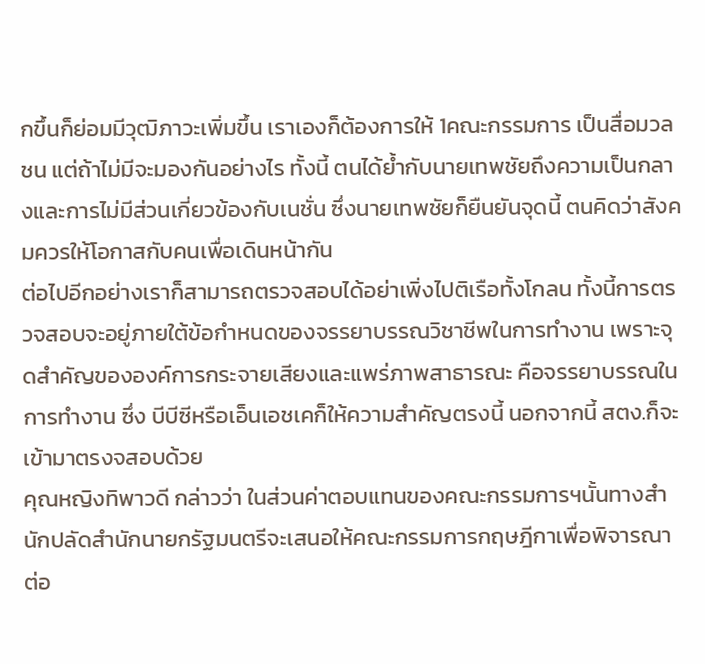กขึ้นก็ย่อมมีวุฒิภาวะเพิ่มขึ้น เราเองก็ต้องการให้ 1คณะกรรมการ เป็นสื่อมวลชน แต่ถ้าไม่มีจะมองกันอย่างไร ทั้งนี้ ตนได้ย้ำกับนายเทพชัยถึงความเป็นกลางและการไม่มีส่วนเกี่ยวข้องกับเนชั่น ซึ่งนายเทพชัยก็ยืนยันจุดนี้ ตนคิดว่าสังคมควรให้โอกาสกับคนเพื่อเดินหน้ากัน
ต่อไปอีกอย่างเราก็สามารถตรวจสอบได้อย่าเพิ่งไปติเรือทั้งโกลน ทั้งนี้การตรวจสอบจะอยู่ภายใต้ข้อกำหนดของจรรยาบรรณวิชาชีพในการทำงาน เพราะจุดสำคัญขององค์การกระจายเสียงและแพร่ภาพสาธารณะ คือจรรยาบรรณในการทำงาน ซึ่ง บีบีซีหรือเอ็นเอชเคก็ให้ความสำคัญตรงนี้ นอกจากนี้ สตง.ก็จะเข้ามาตรงจสอบด้วย
คุณหญิงทิพาวดี กล่าวว่า ในส่วนค่าตอบแทนของคณะกรรมการฯนั้นทางสำนักปลัดสำนักนายกรัฐมนตรีจะเสนอให้คณะกรรมการกฤษฎีกาเพื่อพิจารณาต่อ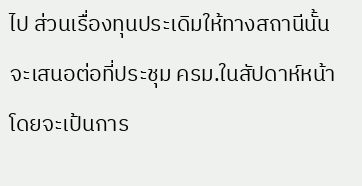ไป ส่วนเรื่องทุนประเดิมให้ทางสถานีนั้นจะเสนอต่อที่ประชุม ครม.ในสัปดาห์หน้าโดยจะเป้นการ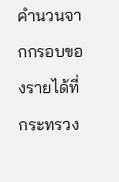คำนวนจากกรอบของรายได้ที่กระทรวง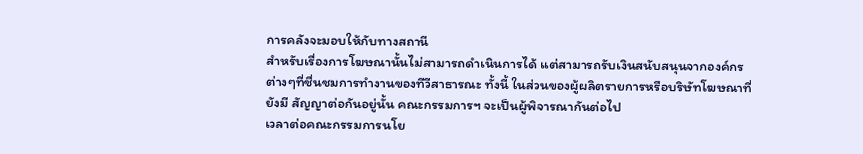การคลังจะมอบให้กับทางสถานี
สำหรับเรื่องการโฆษณานั้นไม่สามารถดำเนินการได้ แต่สามารถรับเงินสนับสนุนจากองค์กรต่างๆที่ชื่นชมการทำงานของทีวีสาธารณะ ทั้งนี้ ในส่วนของผู้ผลิตรายการหรือบริษัทโฆษณาที่ยังมี สัญญาต่อกันอยู่นั้น คณะกรรมการฯ จะเป็นผู้พิจารณากันต่อไป
เวลาต่อคณะกรรมการนโย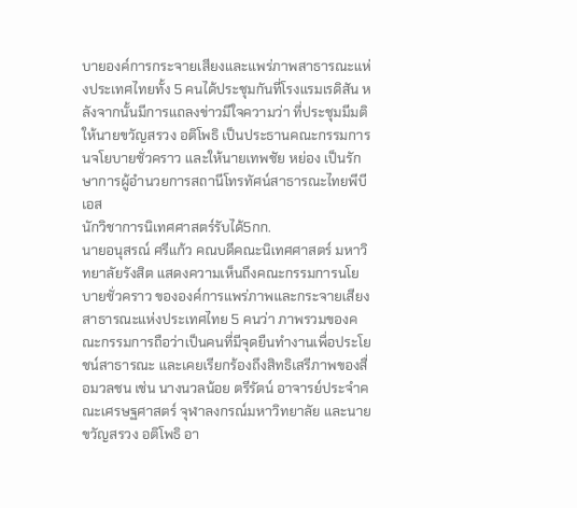บายองค์การกระจายเสียงและแพร่ภาพสาธารณะแห่งประเทศไทยทั้ง 5 คนได้ประชุมกันที่โรงแรมเรดิสัน หลังจากนั้นมีการแถลงข่าวมีใจความว่า ที่ประชุมมีมติให้นายขวัญสรวง อติโพธิ เป็นประธานคณะกรรมการนจโยบายชั่วคราว และให้นายเทพชัย หย่อง เป็นรักษาการผู้อำนวยการสถานีโทรทัศน์สาธารณะไทยพีบีเอส
นักวิชาการนิเทศศาสตร์รับได้5กก.
นายอนุสรณ์ ศรีแก้ว คณบดีคณะนิเทศศาสตร์ มหาวิทยาลัยรังสิต แสดงความเห็นถึงคณะกรรมการนโยบายชั่วคราว ขององค์การแพร่ภาพและกระจายเสียงสาธารณะแห่งประเทศไทย 5 คนว่า ภาพรวมของคณะกรรมการถือว่าเป็นคนที่มีจุดยืนทำงานเพื่อประโยชน์สาธารณะ และเคยเรียกร้องถึงสิทธิเสรีภาพของสื่อมวลชน เช่น นางนวลน้อย ตรีรัตน์ อาจารย์ประจำคณะเศรษฐศาสตร์ จุฬาลงกรณ์มหาวิทยาลัย และนาย
ขวัญสรวง อติโพธิ อา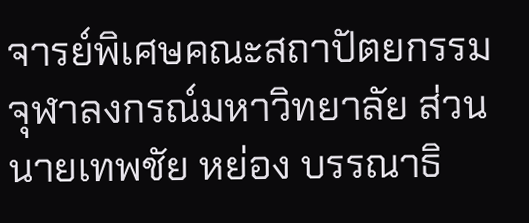จารย์พิเศษคณะสถาปัตยกรรม จุฬาลงกรณ์มหาวิทยาลัย ส่วนนายเทพชัย หย่อง บรรณาธิ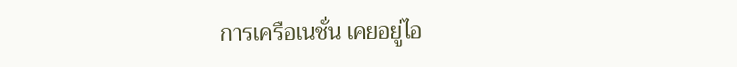การเครือเนชั่น เคยอยู่ไอ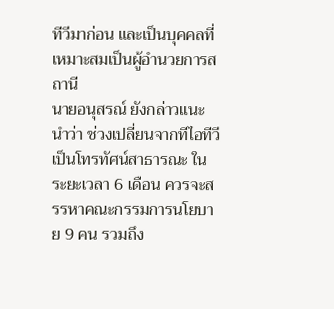ทีวีมาก่อน และเป็นบุคคลที่เหมาะสมเป็นผู้อำนวยการสถานี
นายอนุสรณ์ ยังกล่าวแนะนำว่า ช่วงเปลี่ยนจากทีไอทีวีเป็นโทรทัศน์สาธารณะ ในระยะเวลา 6 เดือน ควรจะสรรหาคณะกรรมการนโยบาย 9 คน รวมถึง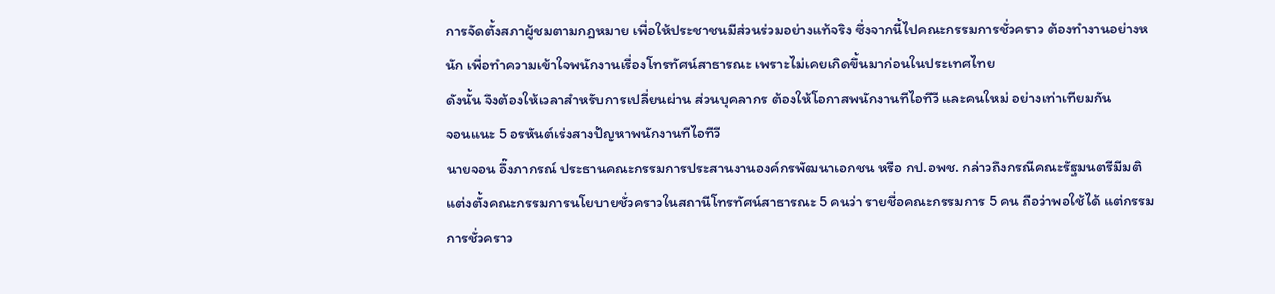การจัดตั้งสภาผู้ชมตามกฎหมาย เพื่อให้ประชาชนมีส่วนร่วมอย่างแท้จริง ซึ่งจากนี้ไปคณะกรรมการชั่วคราว ต้องทำงานอย่างหนัก เพื่อทำความเข้าใจพนักงานเรื่องโทรทัศน์สาธารณะ เพราะไม่เคยเกิดขึ้นมาก่อนในประเทศไทย
ดังนั้น จึงต้องให้เวลาสำหรับการเปลี่ยนผ่าน ส่วนบุคลากร ต้องให้โอกาสพนักงานทีไอทีวี และคนใหม่ อย่างเท่าเทียมกัน
จอนแนะ 5 อรหันต์เร่งสางปัญหาพนักงานทีไอทีวี
นายจอน อึ๊งภากรณ์ ประธานคณะกรรมการประสานงานองค์กรพัฒนาเอกชน หรือ กป.อพช. กล่าวถึงกรณีคณะรัฐมนตรีมีมติแต่งตั้งคณะกรรมการนโยบายชั่วคราวในสถานีโทรทัศน์สาธารณะ 5 คนว่า รายชื่อคณะกรรมการ 5 คน ถือว่าพอใช้ได้ แต่กรรมการชั่วคราว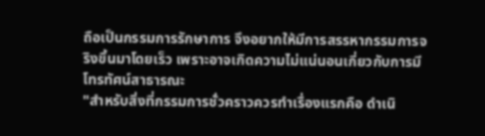ถือเป็นกรรมการรักษาการ จึงอยากให้มีการสรรหากรรมการจริงขึ้นมาโดยเร็ว เพราะอาจเกิดความไม่แน่นอนเกี่ยวกับการมีโทรทัศน์สาธารณะ
"สำหรับสิ่งที่กรรมการชั่วคราวควรทำเรื่องแรกคือ ดำเนิ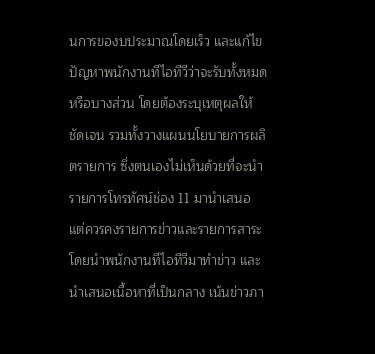นการของบประมาณโดยเร็ว และแก้ไขปัญหาพนักงานทีไอทีวีว่าจะรับทั้งหมด หรือบางส่วน โดยต้องระบุเหตุผลให้ชัดเจน รวมทั้งวางแผนนโยบายการผลิตรายการ ซึ่งตนเองไม่เห็นด้วยที่จะนำรายการโทรทัศน์ช่อง 11 มานำเสนอ แต่ควรคงรายการข่าวและรายการสาระ โดยนำพนักงานทีไอทีวีมาทำข่าว และนำเสนอเนื้อหาที่เป็นกลาง เน้นข่าวภา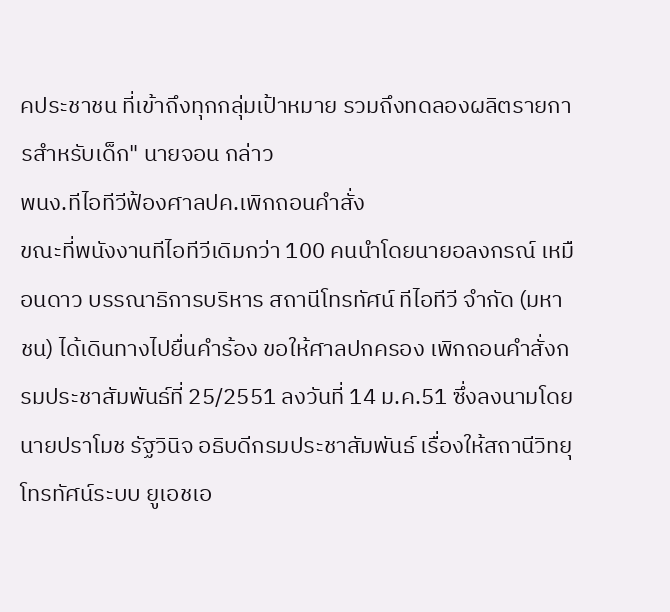คประชาชน ที่เข้าถึงทุกกลุ่มเป้าหมาย รวมถึงทดลองผลิตรายการสำหรับเด็ก" นายจอน กล่าว
พนง.ทีไอทีวีฟ้องศาลปค.เพิกถอนคำสั่ง
ขณะที่พนังงานทีไอทีวีเดิมกว่า 100 คนนำโดยนายอลงกรณ์ เหมือนดาว บรรณาธิการบริหาร สถานีโทรทัศน์ ทีไอทีวี จำกัด (มหาชน) ได้เดินทางไปยื่นคำร้อง ขอให้ศาลปกครอง เพิกถอนคำสั่งกรมประชาสัมพันธ์ที่ 25/2551 ลงวันที่ 14 ม.ค.51 ซึ่งลงนามโดยนายปราโมช รัฐวินิจ อธิบดีกรมประชาสัมพันธ์ เรื่องให้สถานีวิทยุโทรทัศน์ระบบ ยูเอชเอ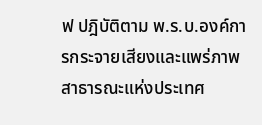ฟ ปฎิบัติตาม พ.ร.บ.องค์การกระจายเสียงและแพร่ภาพสาธารณะแห่งประเทศ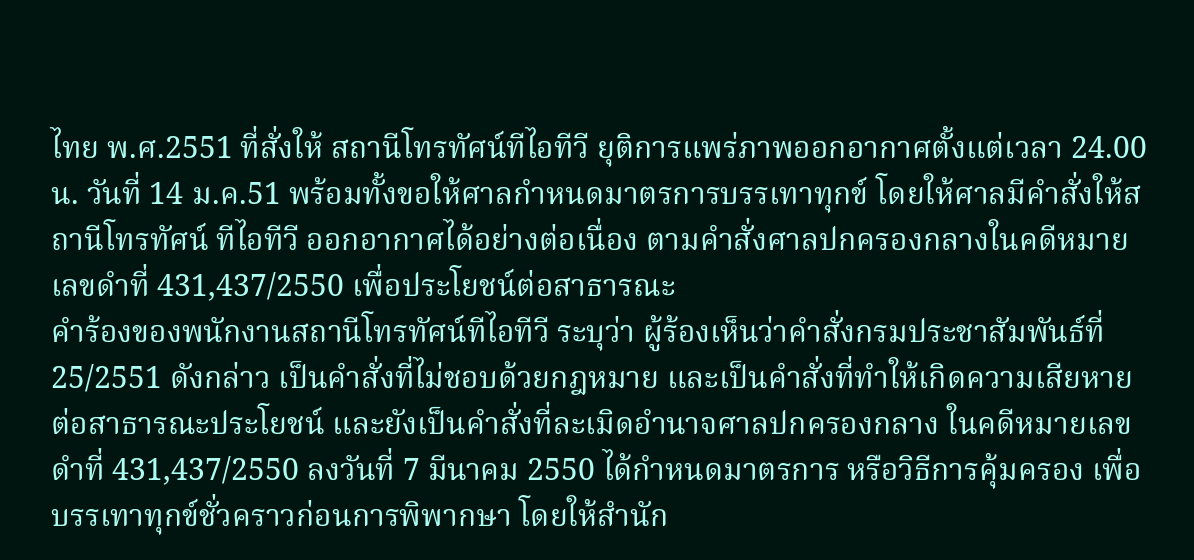ไทย พ.ศ.2551 ที่สั่งให้ สถานีโทรทัศน์ทีไอทีวี ยุติการแพร่ภาพออกอากาศตั้งแต่เวลา 24.00 น. วันที่ 14 ม.ค.51 พร้อมทั้งขอให้ศาลกำหนดมาตรการบรรเทาทุกข์ โดยให้ศาลมีคำสั่งให้สถานีโทรทัศน์ ทีไอทีวี ออกอากาศได้อย่างต่อเนื่อง ตามคำสั่งศาลปกครองกลางในคดีหมายเลขดำที่ 431,437/2550 เพื่อประโยชน์ต่อสาธารณะ
คำร้องของพนักงานสถานีโทรทัศน์ทีไอทีวี ระบุว่า ผู้ร้องเห็นว่าคำสั่งกรมประชาสัมพันธ์ที่ 25/2551 ดังกล่าว เป็นคำสั่งที่ไม่ชอบด้วยกฎหมาย และเป็นคำสั่งที่ทำให้เกิดความเสียหายต่อสาธารณะประโยชน์ และยังเป็นคำสั่งที่ละเมิดอำนาจศาลปกครองกลาง ในคดีหมายเลขดำที่ 431,437/2550 ลงวันที่ 7 มีนาคม 2550 ได้กำหนดมาตรการ หรือวิธีการคุ้มครอง เพื่อบรรเทาทุกข์ชั่วคราวก่อนการพิพากษา โดยให้สำนัก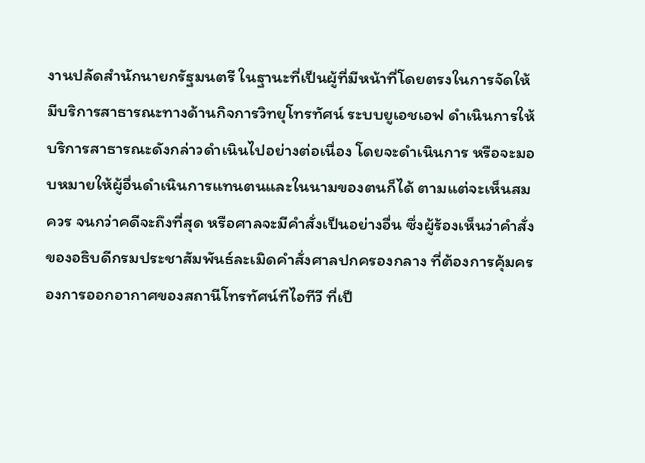งานปลัดสำนักนายกรัฐมนตรี ในฐานะที่เป็นผู้ที่มีหน้าที่โดยตรงในการจัดให้มีบริการสาธารณะทางด้านกิจการวิทยุโทรทัศน์ ระบบยูเอชเอฟ ดำเนินการให้บริการสาธารณะดังกล่าวดำเนินไปอย่างต่อเนื่อง โดยจะดำเนินการ หรือจะมอบหมายให้ผู้อื่นดำเนินการแทนตนและในนามของตนก็ได้ ตามแต่จะเห็นสมควร จนกว่าคดีจะถึงที่สุด หรือศาลจะมีคำสั่งเป็นอย่างอื่น ซึ่งผู้ร้องเห็นว่าคำสั่งของอธิบดีกรมประชาสัมพันธ์ละเมิดคำสั่งศาลปกครองกลาง ที่ต้องการคุ้มครองการออกอากาศของสถานีโทรทัศน์ทีไอทีวี ที่เป็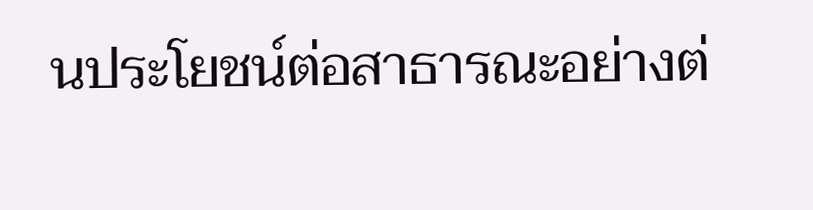นประโยชน์ต่อสาธารณะอย่างต่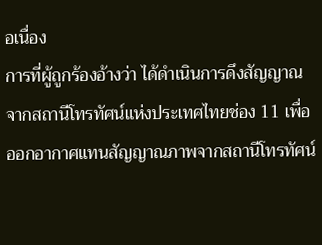อเนื่อง
การที่ผู้ถูกร้องอ้างว่า ได้ดำเนินการดึงสัญญาณจากสถานีโทรทัศน์แห่งประเทศไทยช่อง 11 เพื่อออกอากาศแทนสัญญาณภาพจากสถานีโทรทัศน์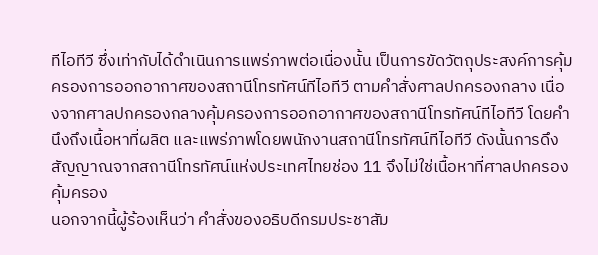ทีไอทีวี ซึ่งเท่ากับได้ดำเนินการแพร่ภาพต่อเนื่องนั้น เป็นการขัดวัตถุประสงค์การคุ้มครองการออกอากาศของสถานีโทรทัศน์ทีไอทีวี ตามคำสั่งศาลปกครองกลาง เนื่องจากศาลปกครองกลางคุ้มครองการออกอากาศของสถานีโทรทัศน์ทีไอทีวี โดยคำนึงถึงเนื้อหาที่ผลิต และแพร่ภาพโดยพนักงานสถานีโทรทัศน์ทีไอทีวี ดังนั้นการดึงสัญญาณจากสถานีโทรทัศน์แห่งประเทศไทยช่อง 11 จึงไม่ใช่เนื้อหาที่ศาลปกครองคุ้มครอง
นอกจากนี้ผู้ร้องเห็นว่า คำสั่งของอธิบดีกรมประชาสัม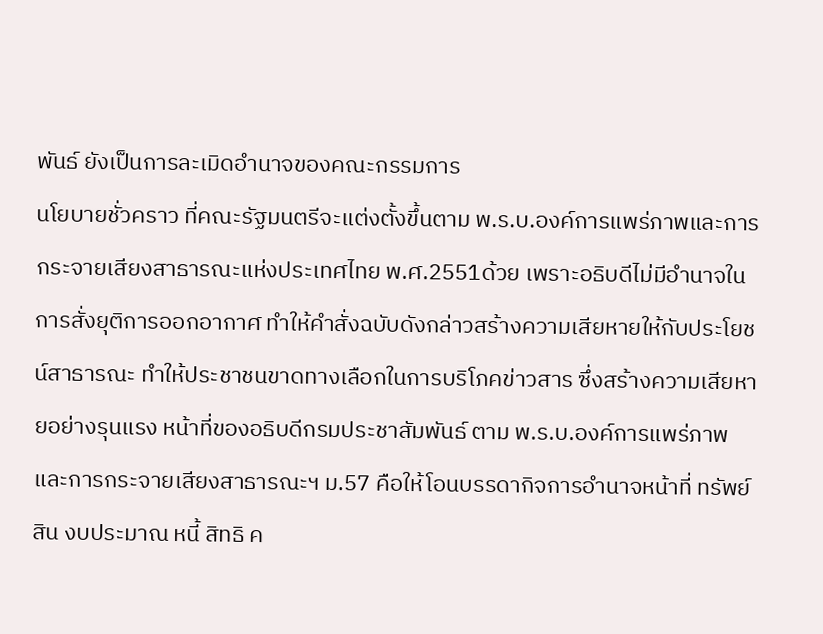พันธ์ ยังเป็นการละเมิดอำนาจของคณะกรรมการ
นโยบายชั่วคราว ที่คณะรัฐมนตรีจะแต่งตั้งขึ้นตาม พ.ร.บ.องค์การแพร่ภาพและการกระจายเสียงสาธารณะแห่งประเทศไทย พ.ศ.2551ด้วย เพราะอธิบดีไม่มีอำนาจในการสั่งยุติการออกอากาศ ทำให้คำสั่งฉบับดังกล่าวสร้างความเสียหายให้กับประโยชน์สาธารณะ ทำให้ประชาชนขาดทางเลือกในการบริโภคข่าวสาร ซึ่งสร้างความเสียหายอย่างรุนแรง หน้าที่ของอธิบดีกรมประชาสัมพันธ์ ตาม พ.ร.บ.องค์การแพร่ภาพและการกระจายเสียงสาธารณะฯ ม.57 คือให้โอนบรรดากิจการอำนาจหน้าที่ ทรัพย์สิน งบประมาณ หนี้ สิทธิ ค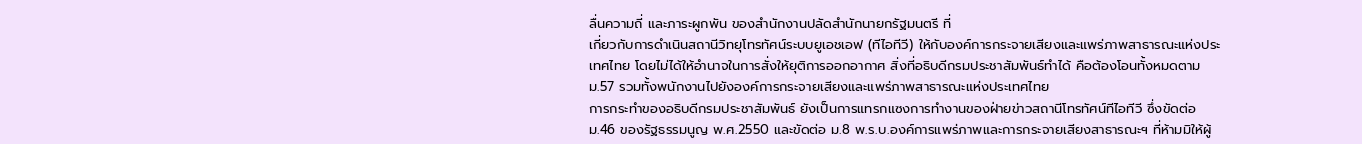ลื่นความถี่ และภาระผูกพัน ของสำนักงานปลัดสำนักนายกรัฐมนตรี ที่
เกี่ยวกับการดำเนินสถานีวิทยุโทรทัศน์ระบบยูเอชเอฟ (ทีไอทีวี) ให้กับองค์การกระจายเสียงและแพร่ภาพสาธารณะแห่งประเทศไทย โดยไม่ได้ให้อำนาจในการสั่งให้ยุติการออกอากาศ สิ่งที่อธิบดีกรมประชาสัมพันธ์ทำได้ คือต้องโอนทั้งหมดตาม ม.57 รวมทั้งพนักงานไปยังองค์การกระจายเสียงและแพร่ภาพสาธารณะแห่งประเทศไทย
การกระทำของอธิบดีกรมประชาสัมพันธ์ ยังเป็นการแทรกแซงการทำงานของฝ่ายข่าวสถานีโทรทัศน์ทีไอทีวี ซึ่งขัดต่อ ม.46 ของรัฐธรรมนูญ พ.ศ.2550 และขัดต่อ ม.8 พ.ร.บ.องค์การแพร่ภาพและการกระจายเสียงสาธารณะฯ ที่ห้ามมิให้ผู้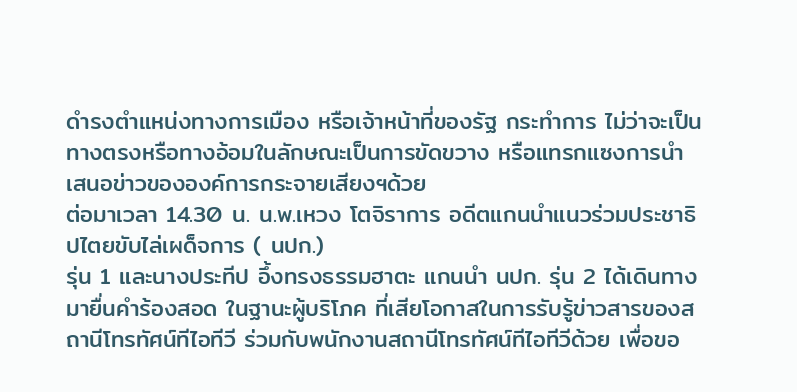ดำรงตำแหน่งทางการเมือง หรือเจ้าหน้าที่ของรัฐ กระทำการ ไม่ว่าจะเป็นทางตรงหรือทางอ้อมในลักษณะเป็นการขัดขวาง หรือแทรกแซงการนำเสนอข่าวขององค์การกระจายเสียงฯด้วย
ต่อมาเวลา 14.30 น. น.พ.เหวง โตจิราการ อดีตแกนนำแนวร่วมประชาธิปไตยขับไล่เผด็จการ ( นปก.)
รุ่น 1 และนางประทีป อึ้งทรงธรรมฮาตะ แกนนำ นปก. รุ่น 2 ได้เดินทางมายื่นคำร้องสอด ในฐานะผู้บริโภค ที่เสียโอกาสในการรับรู้ข่าวสารของสถานีโทรทัศน์ทีไอทีวี ร่วมกับพนักงานสถานีโทรทัศน์ทีไอทีวีด้วย เพื่อขอ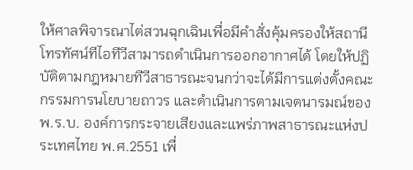ให้ศาลพิจารณาไต่สวนฉุกเฉินเพื่อมีคำสั่งคุ้มครองให้สถานีโทรทัศน์ทีไอทีวีสามารถดำเนินการออกอากาศได้ โดยให้ปฏิบัติตามกฎหมายทีวีสาธารณะจนกว่าจะได้มีการแต่งตั้งคณะกรรมการนโยบายถาวร และดำเนินการตามเจตนารมณ์ของ พ.ร.บ. องค์การกระจายเสียงและแพร่ภาพสาธารณะแห่งประเทศไทย พ.ศ.2551 เพื่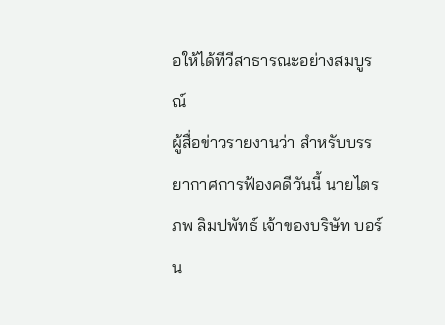อให้ได้ทีวีสาธารณะอย่างสมบูรณ์
ผู้สื่อข่าวรายงานว่า สำหรับบรรยากาศการฟ้องคดีวันนี้ นายไตรภพ ลิมปพัทธ์ เจ้าของบริษัท บอร์น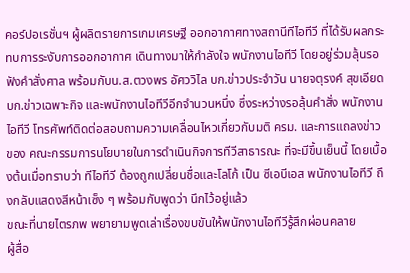คอร์ปอเรชั่นฯ ผู้ผลิตรายการเกมเศรษฐี ออกอากาศทางสถานีทีไอทีวี ที่ได้รับผลกระทบการระงับการออกอากาศ เดินทางมาให้กำลังใจ พนักงานไอทีวี โดยอยู่ร่วมลุ้นรอฟังคำสั่งศาล พร้อมกับน.ส.ตวงพร อัศววิไล บก.ข่าวประจำวัน นายจตุรงค์ สุขเอียด บก.ข่าวเฉพาะกิจ และพนักงานไอทีวีอีกจำนวนหนึ่ง ซึ่งระหว่างรอลุ้นคำสั่ง พนักงานไอทีวี โทรศัพท์ติดต่อสอบถามความเคลื่อนไหวเกี่ยวกับมติ ครม. และการแถลงข่าวของ คณะกรรมการนโยบายในการดำเนินกิจการทีวีสาธารณะ ที่จะมีขึ้นเย็นนี้ โดยเบื้องต้นเมื่อทราบว่า ทีไอทีวี ต้องถูกเปลี่ยนชื่อและโลโก้ เป็น ซีเอบีเอส พนักงานไอทีวี ถึงกลับแสดงสีหน้าเซ็ง ๆ พร้อมกับพูดว่า นึกไว้อยู่แล้ว
ขณะที่นายไตรภพ พยายามพูดเล่าเรื่องขบขันให้พนักงานไอทีวีรู้สึกผ่อนคลาย
ผู้สื่อ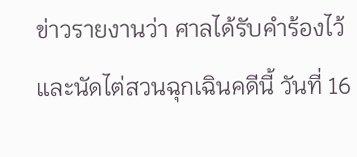ข่าวรายงานว่า ศาลได้รับคำร้องไว้ และนัดไต่สวนฉุกเฉินคดีนี้ วันที่ 16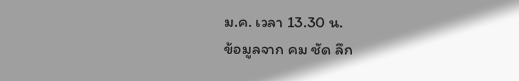ม.ค. เวลา 13.30 น.
ข้อมูลจาก คม ชัด ลึก